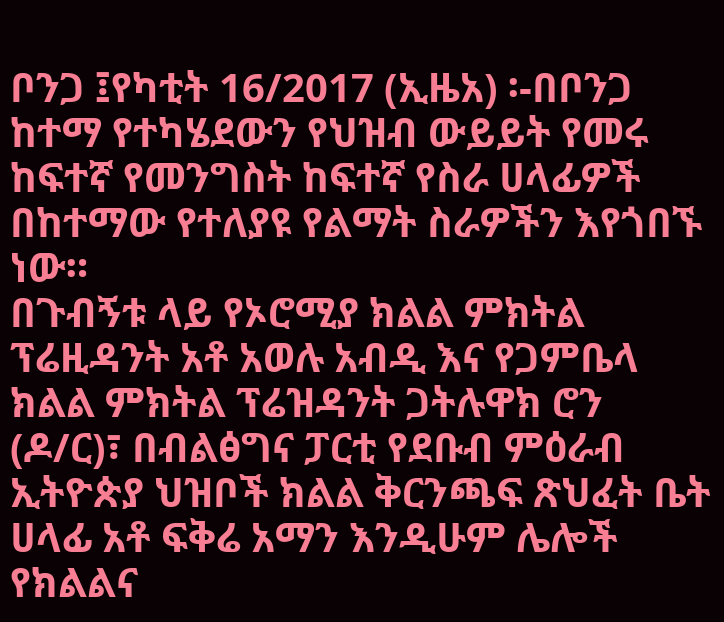ቦንጋ ፤የካቲት 16/2017 (ኢዜአ) ፡-በቦንጋ ከተማ የተካሄደውን የህዝብ ውይይት የመሩ ከፍተኛ የመንግስት ከፍተኛ የስራ ሀላፊዎች በከተማው የተለያዩ የልማት ስራዎችን እየጎበኙ ነው።
በጉብኝቱ ላይ የኦሮሚያ ክልል ምክትል ፕሬዚዳንት አቶ አወሉ አብዲ እና የጋምቤላ ክልል ምክትል ፕሬዝዳንት ጋትሉዋክ ሮን (ዶ/ር)፣ በብልፅግና ፓርቲ የደቡብ ምዕራብ ኢትዮጵያ ህዝቦች ክልል ቅርንጫፍ ጽህፈት ቤት ሀላፊ አቶ ፍቅሬ አማን እንዲሁም ሌሎች የክልልና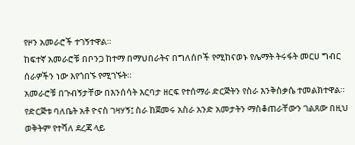የዞን አመራሮች ተገኝተዋል።
ከፍተኛ አመራሮቹ በቦንጋ ከተማ በማህበራትና በግለሰቦች የሚከናወኑ የሌማት ትሩፋት መርሀ ግብር ሰራዎችን ነው እየጎበኙ የሚገኙት።
አመራሮቹ በጉብኝታቸው በእንሰሳት እርባታ ዘርፍ የተሰማራ ድርጅትን የስራ እንቅስቃሴ ተመልክተዋል።
የድርጅቱ ባለቤት አቶ ዮናስ ገዛሃኝ፤ ስራ ከጀመሩ አስራ አንድ አመታትን ማስቆጠራቸውን ገልጸው በዚህ ወቅትም የተሻለ ደረጃ ላይ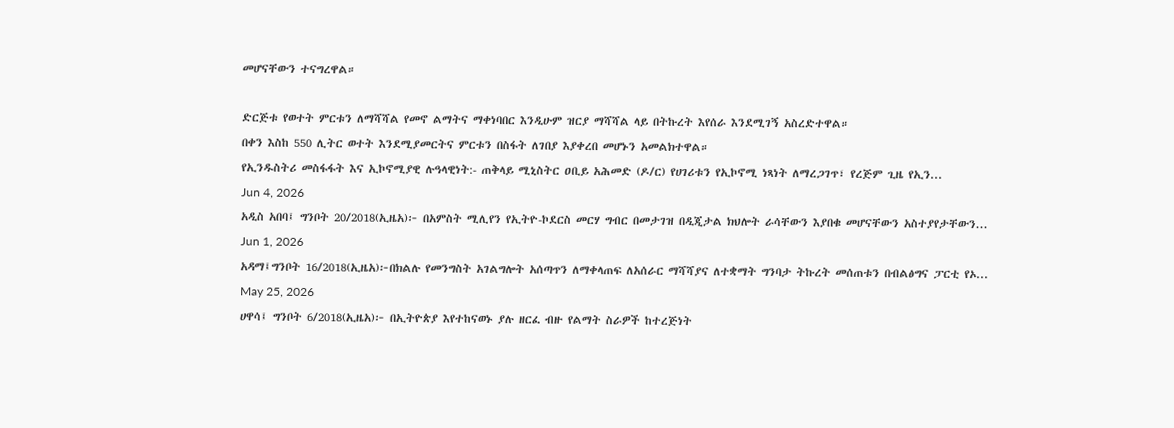መሆናቸውን ተናግረዋል።

ድርጅቱ የወተት ምርቱን ለማሻሻል የመኖ ልማትና ማቀነባበር እንዲሁም ዝርያ ማሻሻል ላይ በትኩረት እየሰራ እንደሚገኝ አስረድተዋል።
በቀን እስከ 550 ሊትር ወተት እንደሚያመርትና ምርቱን በስፋት ለገበያ እያቀረበ መሆኑን አመልክተዋል።
የኢንዱስትሪ መስፋፋት እና ኢኮኖሚያዊ ሉዓላዊነት:- ጠቅላይ ሚኒስትር ዐቢይ አሕመድ (ዶ/ር) የሀገሪቱን የኢኮኖሚ ነጻነት ለማረጋገጥ፣ የረጅም ጊዜ የኢን...
Jun 4, 2026
አዲስ አበባ፤ ግንቦት 20/2018(ኢዜአ)፦ በአምስት ሚሊየን የኢትዮ-ኮደርስ መርሃ ግብር በመታገዝ በዲጂታል ክህሎት ራሳቸውን እያበቁ መሆናቸውን አስተያየታቸውን...
Jun 1, 2026
አዳማ፤ግንቦት 16/2018(ኢዜአ)፦በክልሉ የመንግስት አገልግሎት አሰጣጥን ለማቀላጠፍ ለአሰራር ማሻሻያና ለተቋማት ግንባታ ትኩረት መሰጠቱን በብልፅግና ፓርቲ የኦ...
May 25, 2026
ሀዋሳ፤ ግንቦት 6/2018(ኢዜአ)፦ በኢትዮጵያ እየተከናወኑ ያሉ ዘርፈ ብዙ የልማት ስራዎች ከተረጅነት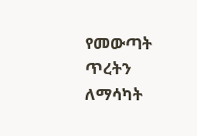የመውጣት ጥረትን ለማሳካት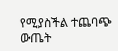የሚያስችል ተጨባጭ ውጤት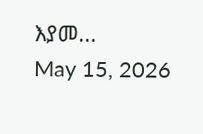እያመ...
May 15, 2026